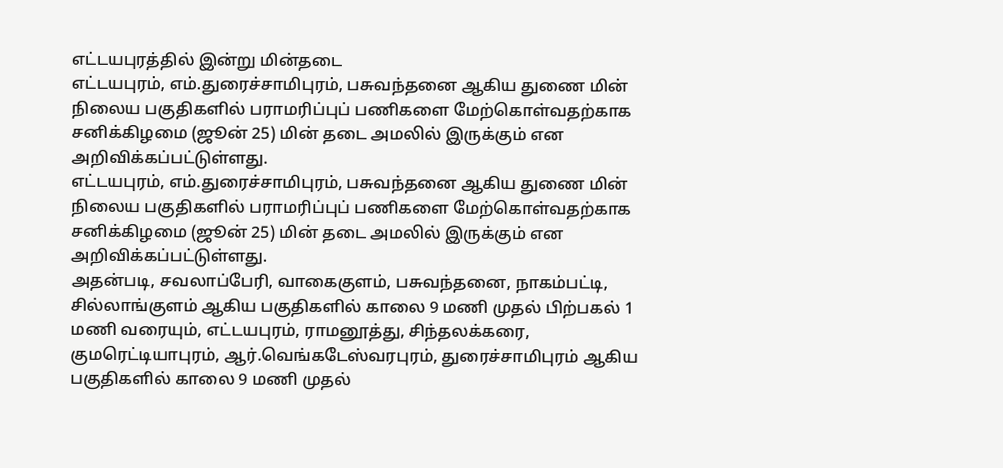எட்டயபுரத்தில் இன்று மின்தடை
எட்டயபுரம், எம்.துரைச்சாமிபுரம், பசுவந்தனை ஆகிய துணை மின் நிலைய பகுதிகளில் பராமரிப்புப் பணிகளை மேற்கொள்வதற்காக சனிக்கிழமை (ஜூன் 25) மின் தடை அமலில் இருக்கும் என அறிவிக்கப்பட்டுள்ளது.
எட்டயபுரம், எம்.துரைச்சாமிபுரம், பசுவந்தனை ஆகிய துணை மின் நிலைய பகுதிகளில் பராமரிப்புப் பணிகளை மேற்கொள்வதற்காக சனிக்கிழமை (ஜூன் 25) மின் தடை அமலில் இருக்கும் என அறிவிக்கப்பட்டுள்ளது.
அதன்படி, சவலாப்பேரி, வாகைகுளம், பசுவந்தனை, நாகம்பட்டி, சில்லாங்குளம் ஆகிய பகுதிகளில் காலை 9 மணி முதல் பிற்பகல் 1 மணி வரையும், எட்டயபுரம், ராமனூத்து, சிந்தலக்கரை, குமரெட்டியாபுரம், ஆர்.வெங்கடேஸ்வரபுரம், துரைச்சாமிபுரம் ஆகிய பகுதிகளில் காலை 9 மணி முதல்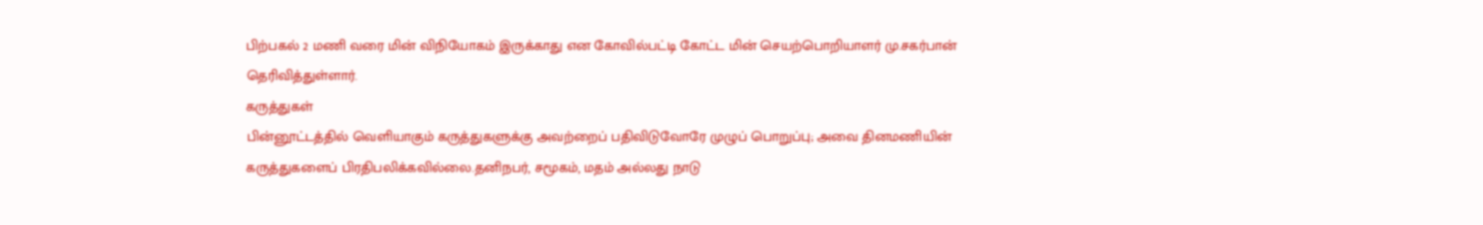பிற்பகல் 2 மணி வரை மின் விநியோகம் இருக்காது என கோவில்பட்டி கோட்ட மின் செயற்பொறியாளர் மு.சகர்பான் தெரிவித்துள்ளார்.
கருத்துகள்
பின்னூட்டத்தில் வெளியாகும் கருத்துகளுக்கு அவற்றைப் பதிவிடுவோரே முழுப் பொறுப்பு; அவை தினமணியின் கருத்துகளைப் பிரதிபலிக்கவில்லை.தனிநபர், சமூகம், மதம் அல்லது நாடு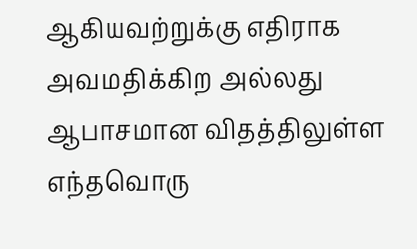ஆகியவற்றுக்கு எதிராக அவமதிக்கிற அல்லது ஆபாசமான விதத்திலுள்ள எந்தவொரு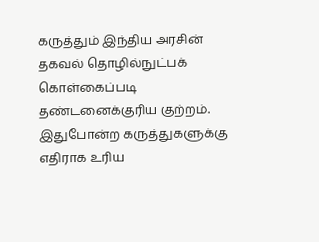கருத்தும் இந்திய அரசின் தகவல் தொழில்நுட்பக் கொள்கைப்படி தண்டனைக்குரிய குற்றம். இதுபோன்ற கருத்துகளுக்கு எதிராக உரிய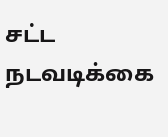சட்ட நடவடிக்கை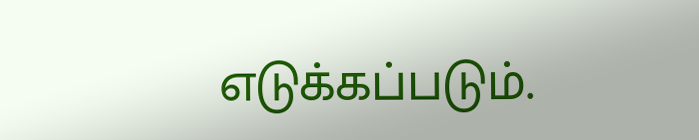எடுக்கப்படும்.